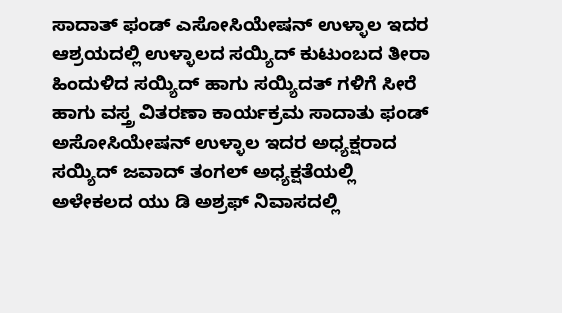ಸಾದಾತ್ ಫಂಡ್ ಎಸೋಸಿಯೇಷನ್ ಉಳ್ಳಾಲ ಇದರ ಆಶ್ರಯದಲ್ಲಿ ಉಳ್ಳಾಲದ ಸಯ್ಯಿದ್ ಕುಟುಂಬದ ತೀರಾ ಹಿಂದುಳಿದ ಸಯ್ಯಿದ್ ಹಾಗು ಸಯ್ಯಿದತ್ ಗಳಿಗೆ ಸೀರೆ ಹಾಗು ವಸ್ತ್ರ ವಿತರಣಾ ಕಾರ್ಯಕ್ರಮ ಸಾದಾತು ಫಂಡ್ ಅಸೋಸಿಯೇಷನ್ ಉಳ್ಳಾಲ ಇದರ ಅಧ್ಯಕ್ಷರಾದ ಸಯ್ಯಿದ್ ಜವಾದ್ ತಂಗಲ್ ಅಧ್ಯಕ್ಷತೆಯಲ್ಲಿ ಅಳೇಕಲದ ಯು ಡಿ ಅಶ್ರಫ್ ನಿವಾಸದಲ್ಲಿ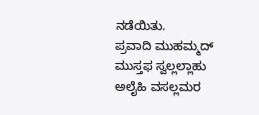ನಡೆಯಿತು.
ಪ್ರವಾದಿ ಮುಹಮ್ಮದ್ ಮುಸ್ತಫ ಸ್ವಲ್ಲಲ್ಲಾಹು ಅಲೈಹಿ ವಸಲ್ಲಮರ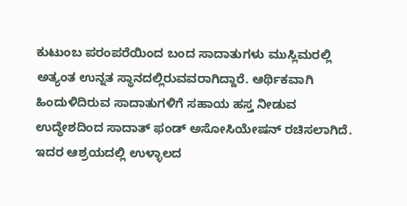ಕುಟುಂಬ ಪರಂಪರೆಯಿಂದ ಬಂದ ಸಾದಾತುಗಳು ಮುಸ್ಲಿಮರಲ್ಲಿ ಅತ್ಯಂತ ಉನ್ನತ ಸ್ಥಾನದಲ್ಲಿರುವವರಾಗಿದ್ದಾರೆ. ಆರ್ಥಿಕವಾಗಿ ಹಿಂದುಳಿದಿರುವ ಸಾದಾತುಗಳಿಗೆ ಸಹಾಯ ಹಸ್ತ ನೀಡುವ ಉದ್ಧೇಶದಿಂದ ಸಾದಾತ್ ಫಂಡ್ ಅಸೋಸಿಯೇಷನ್ ರಚಿಸಲಾಗಿದೆ. ಇದರ ಆಶ್ರಯದಲ್ಲಿ ಉಳ್ಳಾಲದ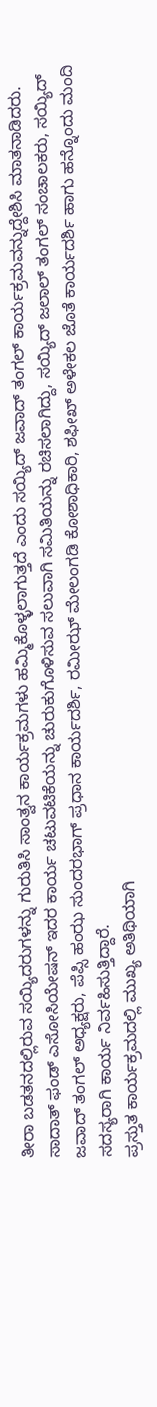ತೀರಾ ಬಡತನದಲ್ಲಿರುವ ಸಯ್ಯಿದರುಗಳನ್ನು ಗುರುತಿಸಿ ಸಾಂತ್ವನ ಕಾರ್ಯಕ್ರಮಗಳು ಹಮ್ಮಿಕೊಳ್ಳಲಾಗುತ್ತದೆ ಎಂದು ಸಯ್ಯಿದ್ ಜವಾದ್ ತಂಗಲ್ ಕಾರ್ಯಕ್ರಮವನ್ನುದ್ದೇಶಿಸಿ ಮಾತನಾಡಿದರು.
ಸಾದಾತ್ ಫಂಡ್ ಎಸೋಸಿಯೇಷನ್ ಇದರ ಕಾರ್ಯ ಚಟುವಟಿಕೆಯನ್ನು ಚುರುಕುಗೊಳಿಸುವ ಸಲುವಾಗಿ ಸಮಿತಿಯನ್ನು ರಚಿಸಲಾಗಿದ್ದು, ಸಯ್ಯಿದ್ ಜಲಾಲ್ ತಂಗಲ್ ಸಂಚಾಲಕರು, ಸಯ್ಯಿದ್ ಜವಾದ್ ತಂಗಲ್ ಅಧ್ಯಕ್ಷರು, ಪೆಪ್ಸಿ ಹಂಝ ಸುಂದರಭಾಗ್ ಪ್ರಧಾನ ಕಾರ್ಯದರ್ಶಿ, ರಮೀಝ್ ಮೇಲಂಗಡಿ ಕೋಶಾಧಿಕಾರಿ, ಶಫೀಖ್ ಅಳೇಕಲ ಜೊತೆ ಕಾರ್ಯದರ್ಶಿ ಹಾಗು ಹನ್ನೊಂದು ಮಂದಿ ಸದಸ್ಯರಾಗಿ ಕಾರ್ಯ ನಿರ್ವಹಿಸುತ್ತಿದ್ದಾರೆ.
ಪ್ರಸ್ತುತ ಕಾರ್ಯಕ್ರಮದಲ್ಲಿ ಮುಖ್ಯ ಅತಿಥಿಯಾಗಿ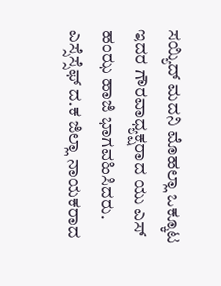ಸಯ್ಯಿದ್ ಮದನಿ ಮೊಹಲ್ಲಾ ಒಕ್ಕೂಟ ಇದರ ಗೌರವಾಧ್ಯಕ್ಷರಾದ ಯು ಎಸ್ ಹಂಝ ಹಾಜಿ ಭಾಗವಹಿಸಿದರು. ಎಸ್ಸೆಸ್ಸೆಫ್ ದ.ಕ ಜಿಲ್ಲಾ ನಾಯಕರಾದ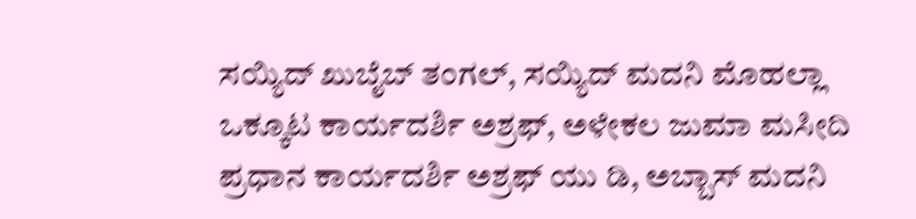ಸಯ್ಯಿದ್ ಖುಬೈಬ್ ತಂಗಲ್, ಸಯ್ಯಿದ್ ಮದನಿ ಮೊಹಲ್ಲಾ ಒಕ್ಕೂಟ ಕಾರ್ಯದರ್ಶಿ ಅಶ್ರಫ್, ಅಳೇಕಲ ಜುಮಾ ಮಸೀದಿ ಪ್ರಧಾನ ಕಾರ್ಯದರ್ಶಿ ಅಶ್ರಫ್ ಯು ಡಿ, ಅಬ್ಬಾಸ್ ಮದನಿ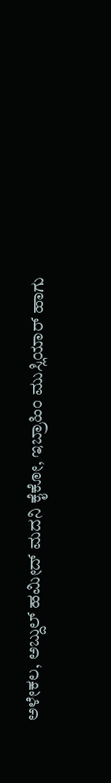ಅಳೇಕಲ, ಅಬ್ದುಲ್ ಹಮೀದ್ ಮದನಿ ಕೈಕೋ, ಇಬ್ರಾಹಿಂ ಮುಸ್ಲಿಯಾರ್ ಹಾಗು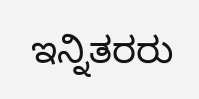ಇನ್ನಿತರರು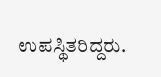ಉಪಸ್ಥಿತರಿದ್ದರು.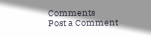Comments
Post a Comment